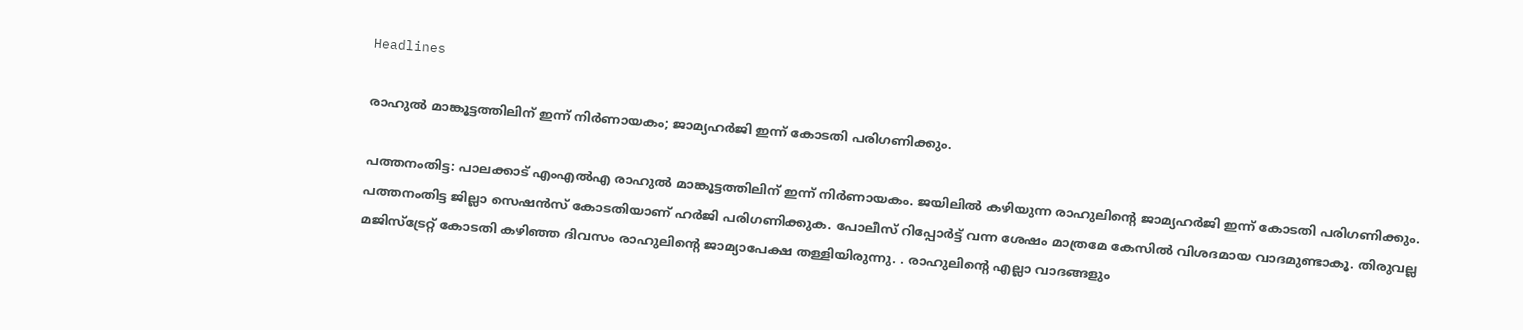Headlines

രാഹുൽ മാങ്കൂട്ടത്തിലിന് ഇന്ന് നിർണായകം; ജാമ്യഹർജി ഇന്ന് കോടതി പരിഗണിക്കും.

പത്തനംതിട്ട: പാലക്കാട് എംഎൽഎ രാഹുൽ മാങ്കൂട്ടത്തിലിന് ഇന്ന് നിർണായകം. ജയിലിൽ കഴിയുന്ന രാഹുലിന്റെ ജാമ്യഹർജി ഇന്ന് കോടതി പരിഗണിക്കും. പത്തനംതിട്ട ജില്ലാ സെഷൻസ് കോടതിയാണ് ഹർജി പരിഗണിക്കുക. പോലീസ് റിപ്പോർട്ട് വന്ന ശേഷം മാത്രമേ കേസിൽ വിശദമായ വാദമുണ്ടാകൂ. തിരുവല്ല മജിസ്ട്രേറ്റ് കോടതി കഴിഞ്ഞ ദിവസം രാഹുലിന്റെ ജാമ്യാപേക്ഷ തള്ളിയിരുന്നു. . രാഹുലിന്‍റെ എല്ലാ വാദങ്ങളും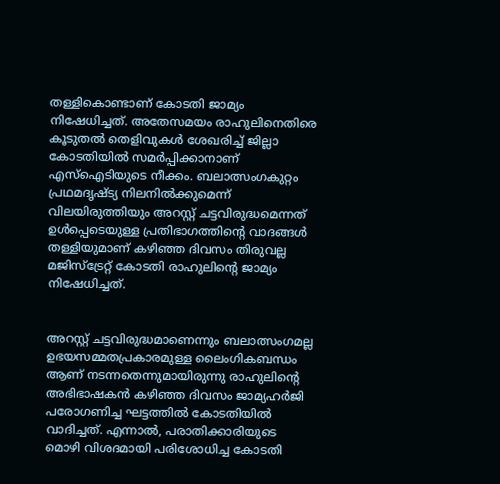തള്ളികൊണ്ടാണ് കോടതി ജാമ്യം നിഷേധിച്ചത്. അതേസമയം രാഹുലിനെതിരെ കൂടുതൽ തെളിവുകൾ ശേഖരിച്ച് ജില്ലാ കോടതിയിൽ സമർപ്പിക്കാനാണ് എസ്ഐടിയുടെ നീക്കം. ബലാത്സംഗകുറ്റം പ്രഥമദൃഷ്ട്യ നിലനിൽക്കുമെന്ന് വിലയിരുത്തിയും അറസ്റ്റ് ചട്ടവിരുദ്ധമെന്നത് ഉൾപ്പെടെയുള്ള പ്രതിഭാഗത്തിന്‍റെ വാദങ്ങൾ തള്ളിയുമാണ് കഴിഞ്ഞ ദിവസം തിരുവല്ല മജിസ്ട്രേറ്റ് കോടതി രാഹുലിന്‍റെ ജാമ്യം നിഷേധിച്ചത്.


അറസ്റ്റ് ചട്ടവിരുദ്ധമാണെന്നും ബലാത്സംഗമല്ല ഉഭയസമ്മതപ്രകാരമുള്ള ലൈംഗികബന്ധം ആണ് നടന്നതെന്നുമായിരുന്നു രാഹുലിന്റെ അഭിഭാഷകൻ കഴിഞ്ഞ ദിവസം ജാമ്യഹർജി പരോഗണിച്ച ഘട്ടത്തിൽ കോടതിയിൽ വാദിച്ചത്. എന്നാൽ, പരാതിക്കാരിയുടെ മൊഴി വിശദമായി പരിശോധിച്ച കോടതി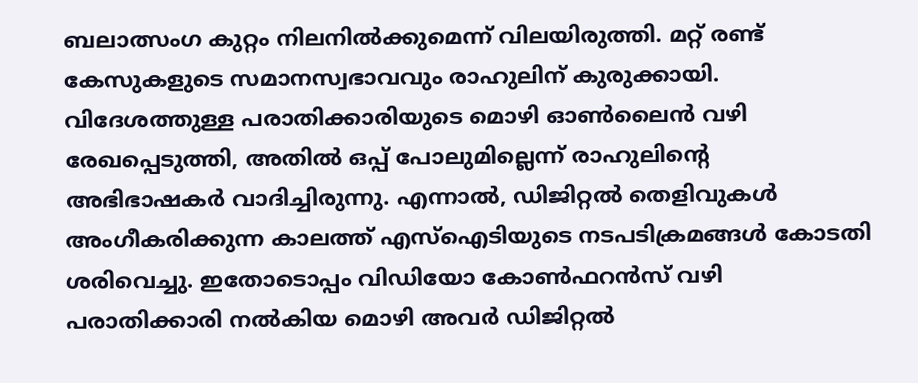ബലാത്സംഗ കുറ്റം നിലനിൽക്കുമെന്ന് വിലയിരുത്തി. മറ്റ് രണ്ട് കേസുകളുടെ സമാനസ്വഭാവവും രാഹുലിന് കുരുക്കായി. വിദേശത്തുള്ള പരാതിക്കാരിയുടെ മൊഴി ഓൺലൈൻ വഴി രേഖപ്പെടുത്തി, അതിൽ ഒപ്പ് പോലുമില്ലെന്ന് രാഹുലിന്‍റെ അഭിഭാഷകർ വാദിച്ചിരുന്നു. എന്നാൽ, ഡിജിറ്റൽ തെളിവുകൾ അംഗീകരിക്കുന്ന കാലത്ത് എസ്ഐടിയുടെ നടപടിക്രമങ്ങൾ കോടതി ശരിവെച്ചു. ഇതോടൊപ്പം വിഡിയോ കോൺഫറൻസ് വഴി പരാതിക്കാരി നൽകിയ മൊഴി അവർ ഡിജിറ്റൽ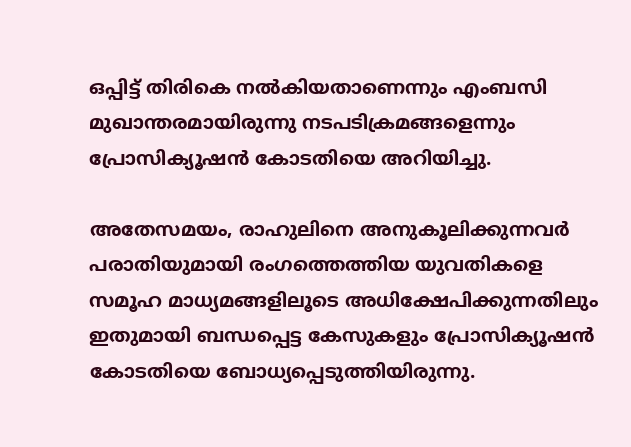ഒപ്പിട്ട് തിരികെ നൽകിയതാണെന്നും എംബസി മുഖാന്തരമായിരുന്നു നടപടിക്രമങ്ങളെന്നും പ്രോസിക്യൂഷൻ കോടതിയെ അറിയിച്ചു.

അതേസമയം, രാഹുലിനെ അനുകൂലിക്കുന്നവർ പരാതിയുമായി രംഗത്തെത്തിയ യുവതികളെ സമൂഹ മാധ്യമങ്ങളിലൂടെ അധിക്ഷേപിക്കുന്നതിലും ഇതുമായി ബന്ധപ്പെട്ട കേസുകളും പ്രോസിക്യൂഷൻ കോടതിയെ ബോധ്യപ്പെടുത്തിയിരുന്നു.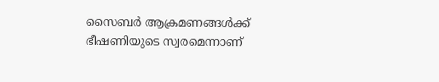സൈബർ ആക്രമണങ്ങൾക്ക് ഭീഷണിയുടെ സ്വരമെന്നാണ്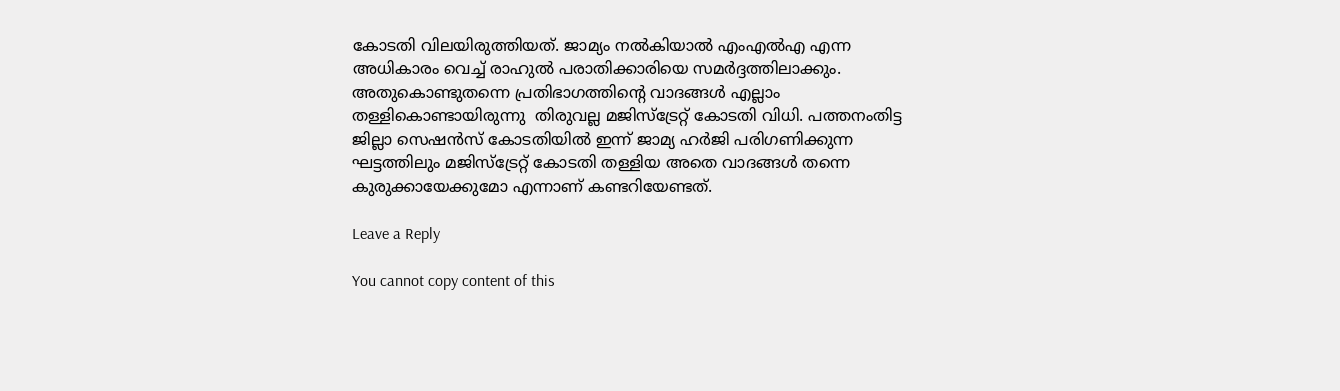കോടതി വിലയിരുത്തിയത്. ജാമ്യം നൽകിയാൽ എംഎൽഎ എന്ന അധികാരം വെച്ച് രാഹുൽ പരാതിക്കാരിയെ സമർദ്ദത്തിലാക്കും. അതുകൊണ്ടുതന്നെ പ്രതിഭാഗത്തിന്റെ വാദങ്ങൾ എല്ലാം തള്ളികൊണ്ടായിരുന്നു  തിരുവല്ല മജിസ്ട്രേറ്റ് കോടതി വിധി. പത്തനംതിട്ട ജില്ലാ സെഷൻസ് കോടതിയിൽ ഇന്ന് ജാമ്യ ഹര്‍ജി പരിഗണിക്കുന്ന ഘട്ടത്തിലും മജിസ്ട്രേറ്റ് കോടതി തള്ളിയ അതെ വാദങ്ങൾ തന്നെ കുരുക്കായേക്കുമോ എന്നാണ് കണ്ടറിയേണ്ടത്.

Leave a Reply

You cannot copy content of this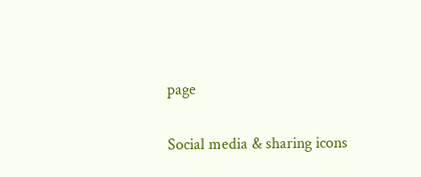page

Social media & sharing icons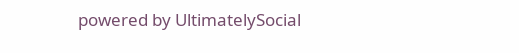powered by UltimatelySocial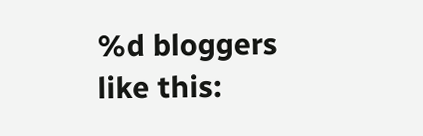%d bloggers like this: